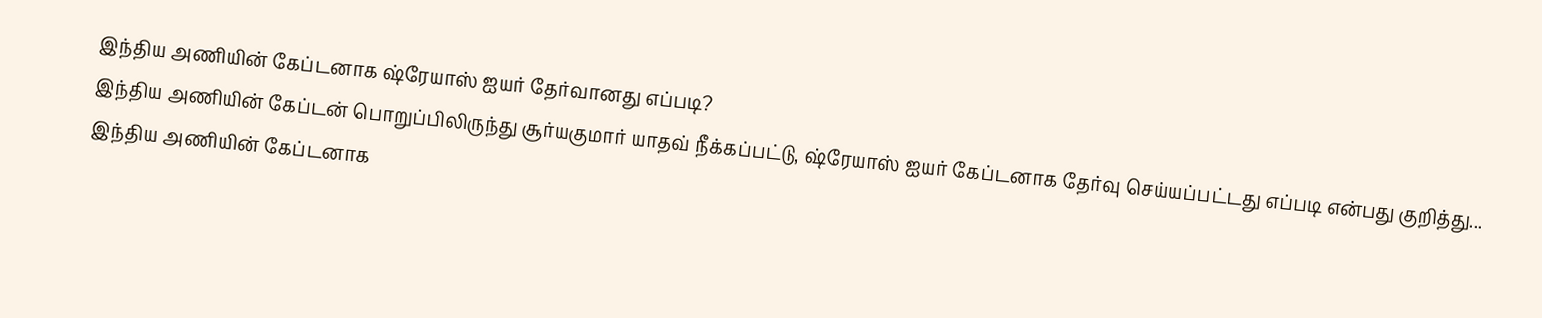இந்திய அணியின் கேப்டனாக ஷ்ரேயாஸ் ஐயர் தேர்வானது எப்படி?
இந்திய அணியின் கேப்டன் பொறுப்பிலிருந்து சூர்யகுமார் யாதவ் நீக்கப்பட்டு, ஷ்ரேயாஸ் ஐயர் கேப்டனாக தேர்வு செய்யப்பட்டது எப்படி என்பது குறித்து...
இந்திய அணியின் கேப்டனாக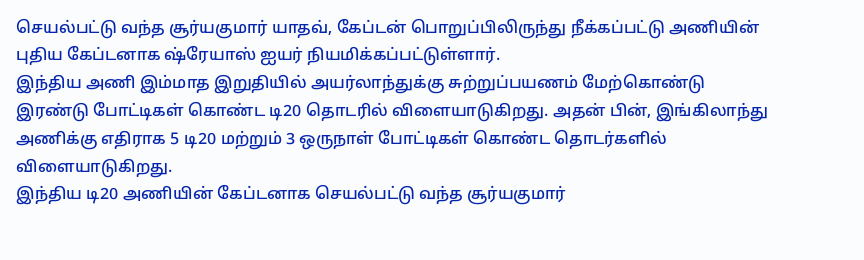செயல்பட்டு வந்த சூர்யகுமார் யாதவ், கேப்டன் பொறுப்பிலிருந்து நீக்கப்பட்டு அணியின் புதிய கேப்டனாக ஷ்ரேயாஸ் ஐயர் நியமிக்கப்பட்டுள்ளார்.
இந்திய அணி இம்மாத இறுதியில் அயர்லாந்துக்கு சுற்றுப்பயணம் மேற்கொண்டு இரண்டு போட்டிகள் கொண்ட டி20 தொடரில் விளையாடுகிறது. அதன் பின், இங்கிலாந்து அணிக்கு எதிராக 5 டி20 மற்றும் 3 ஒருநாள் போட்டிகள் கொண்ட தொடர்களில் விளையாடுகிறது.
இந்திய டி20 அணியின் கேப்டனாக செயல்பட்டு வந்த சூர்யகுமார்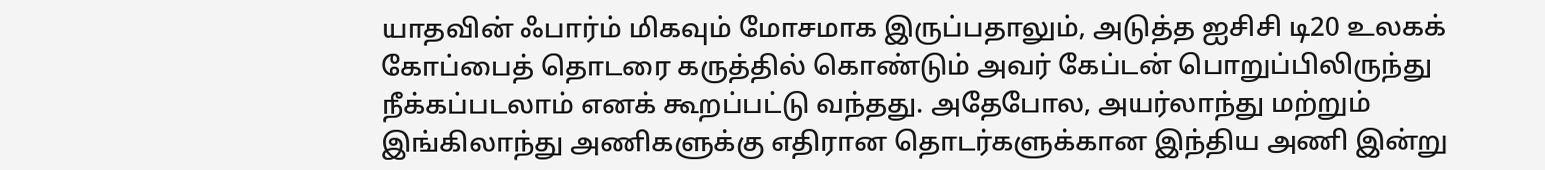யாதவின் ஃபார்ம் மிகவும் மோசமாக இருப்பதாலும், அடுத்த ஐசிசி டி20 உலகக் கோப்பைத் தொடரை கருத்தில் கொண்டும் அவர் கேப்டன் பொறுப்பிலிருந்து நீக்கப்படலாம் எனக் கூறப்பட்டு வந்தது. அதேபோல, அயர்லாந்து மற்றும் இங்கிலாந்து அணிகளுக்கு எதிரான தொடர்களுக்கான இந்திய அணி இன்று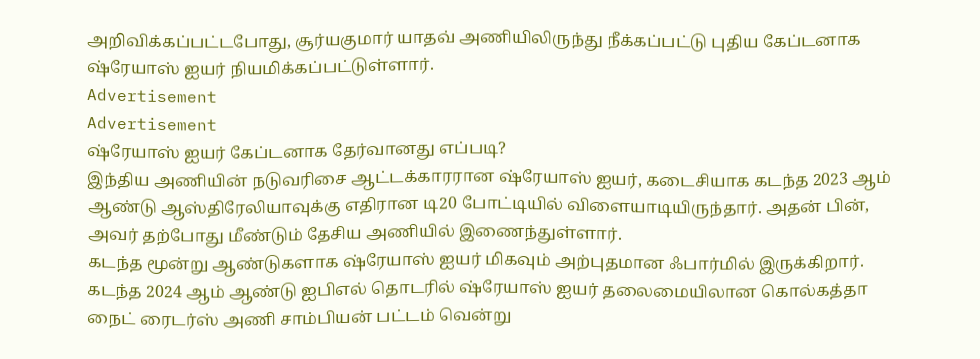அறிவிக்கப்பட்டபோது, சூர்யகுமார் யாதவ் அணியிலிருந்து நீக்கப்பட்டு புதிய கேப்டனாக ஷ்ரேயாஸ் ஐயர் நியமிக்கப்பட்டுள்ளார்.
Advertisement
Advertisement
ஷ்ரேயாஸ் ஐயர் கேப்டனாக தேர்வானது எப்படி?
இந்திய அணியின் நடுவரிசை ஆட்டக்காரரான ஷ்ரேயாஸ் ஐயர், கடைசியாக கடந்த 2023 ஆம் ஆண்டு ஆஸ்திரேலியாவுக்கு எதிரான டி20 போட்டியில் விளையாடியிருந்தார். அதன் பின், அவர் தற்போது மீண்டும் தேசிய அணியில் இணைந்துள்ளார்.
கடந்த மூன்று ஆண்டுகளாக ஷ்ரேயாஸ் ஐயர் மிகவும் அற்புதமான ஃபார்மில் இருக்கிறார். கடந்த 2024 ஆம் ஆண்டு ஐபிஎல் தொடரில் ஷ்ரேயாஸ் ஐயர் தலைமையிலான கொல்கத்தா நைட் ரைடர்ஸ் அணி சாம்பியன் பட்டம் வென்று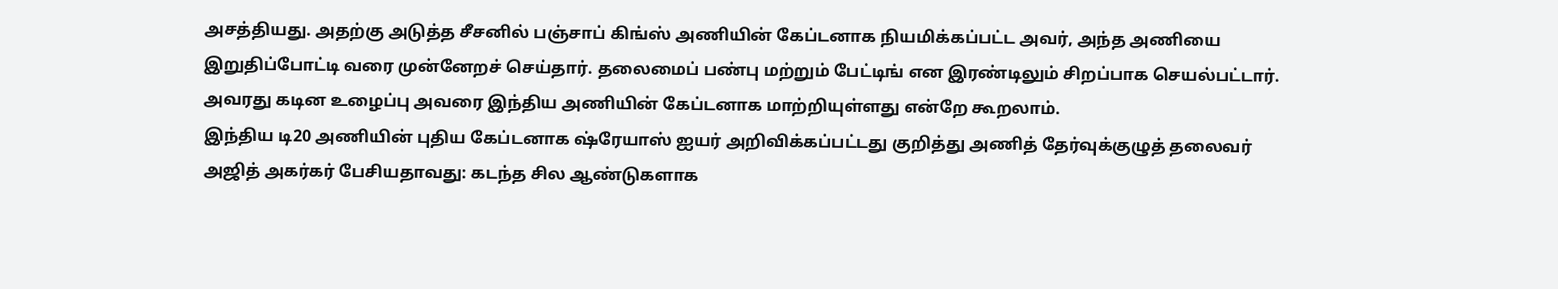அசத்தியது. அதற்கு அடுத்த சீசனில் பஞ்சாப் கிங்ஸ் அணியின் கேப்டனாக நியமிக்கப்பட்ட அவர், அந்த அணியை இறுதிப்போட்டி வரை முன்னேறச் செய்தார். தலைமைப் பண்பு மற்றும் பேட்டிங் என இரண்டிலும் சிறப்பாக செயல்பட்டார். அவரது கடின உழைப்பு அவரை இந்திய அணியின் கேப்டனாக மாற்றியுள்ளது என்றே கூறலாம்.
இந்திய டி20 அணியின் புதிய கேப்டனாக ஷ்ரேயாஸ் ஐயர் அறிவிக்கப்பட்டது குறித்து அணித் தேர்வுக்குழுத் தலைவர் அஜித் அகர்கர் பேசியதாவது: கடந்த சில ஆண்டுகளாக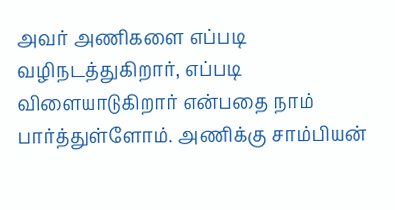அவர் அணிகளை எப்படி வழிநடத்துகிறார், எப்படி விளையாடுகிறார் என்பதை நாம் பார்த்துள்ளோம். அணிக்கு சாம்பியன்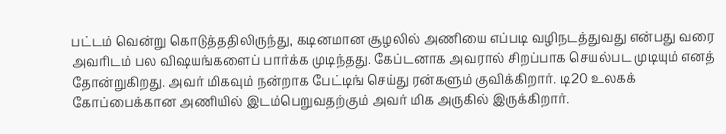பட்டம் வென்று கொடுத்ததிலிருந்து, கடினமான சூழலில் அணியை எப்படி வழிநடத்துவது என்பது வரை அவரிடம் பல விஷயங்களைப் பார்க்க முடிந்தது. கேப்டனாக அவரால் சிறப்பாக செயல்பட முடியும் எனத் தோன்றுகிறது. அவர் மிகவும் நன்றாக பேட்டிங் செய்து ரன்களும் குவிக்கிறார். டி20 உலகக் கோப்பைக்கான அணியில் இடம்பெறுவதற்கும் அவர் மிக அருகில் இருக்கிறார்.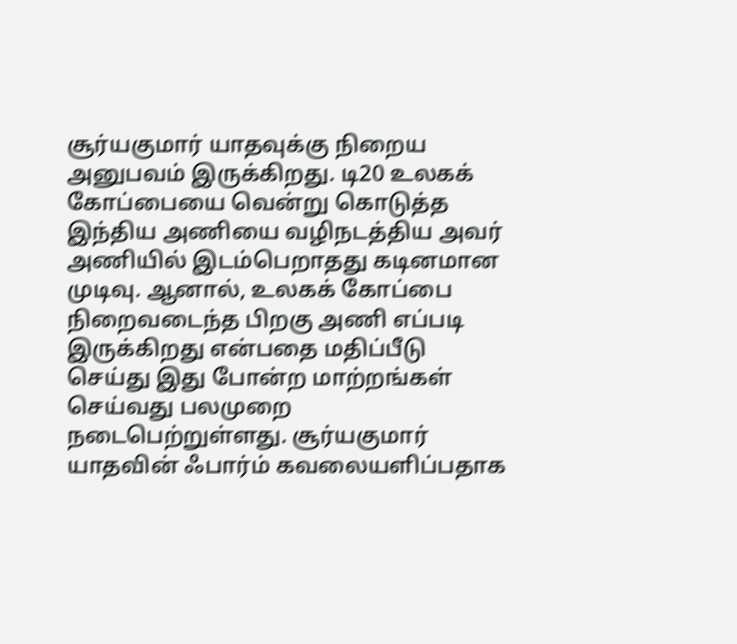சூர்யகுமார் யாதவுக்கு நிறைய அனுபவம் இருக்கிறது. டி20 உலகக் கோப்பையை வென்று கொடுத்த இந்திய அணியை வழிநடத்திய அவர் அணியில் இடம்பெறாதது கடினமான முடிவு. ஆனால், உலகக் கோப்பை நிறைவடைந்த பிறகு அணி எப்படி இருக்கிறது என்பதை மதிப்பீடு செய்து இது போன்ற மாற்றங்கள் செய்வது பலமுறை நடைபெற்றுள்ளது. சூர்யகுமார் யாதவின் ஃபார்ம் கவலையளிப்பதாக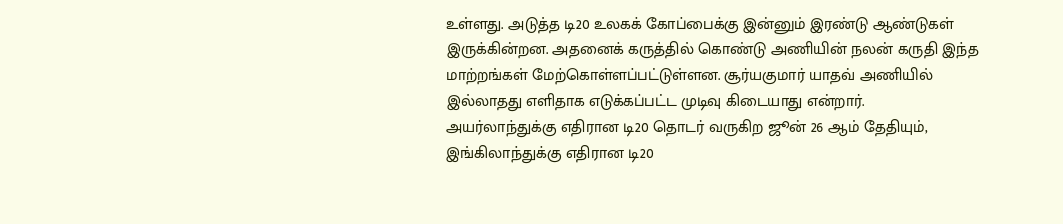உள்ளது. அடுத்த டி20 உலகக் கோப்பைக்கு இன்னும் இரண்டு ஆண்டுகள் இருக்கின்றன. அதனைக் கருத்தில் கொண்டு அணியின் நலன் கருதி இந்த மாற்றங்கள் மேற்கொள்ளப்பட்டுள்ளன. சூர்யகுமார் யாதவ் அணியில் இல்லாதது எளிதாக எடுக்கப்பட்ட முடிவு கிடையாது என்றார்.
அயர்லாந்துக்கு எதிரான டி20 தொடர் வருகிற ஜூன் 26 ஆம் தேதியும், இங்கிலாந்துக்கு எதிரான டி20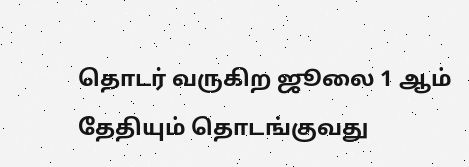தொடர் வருகிற ஜூலை 1 ஆம் தேதியும் தொடங்குவது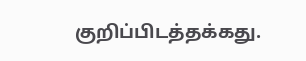குறிப்பிடத்தக்கது.